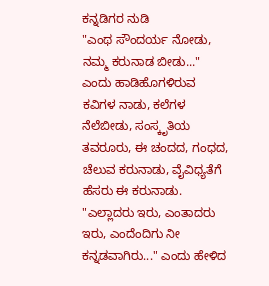ಕನ್ನಡಿಗರ ನುಡಿ
"ಎಂಥ ಸೌಂದರ್ಯ ನೋಡು, ನಮ್ಮ ಕರುನಾಡ ಬೀಡು..." ಎಂದು ಹಾಡಿಹೊಗಳಿರುವ ಕವಿಗಳ ನಾಡು, ಕಲೆಗಳ ನೆಲೆಬೀಡು, ಸಂಸ್ಕೃತಿಯ ತವರೂರು, ಈ ಚಂದದ, ಗಂಧದ, ಚೆಲುವ ಕರುನಾಡು, ವೈವಿಧ್ಯತೆಗೆ ಹೆಸರು ಈ ಕರುನಾಡು.
"ಎಲ್ಲಾದರು ಇರು, ಎಂತಾದರು ಇರು, ಎಂದೆಂದಿಗು ನೀ ಕನ್ನಡವಾಗಿರು..." ಎಂದು ಹೇಳಿದ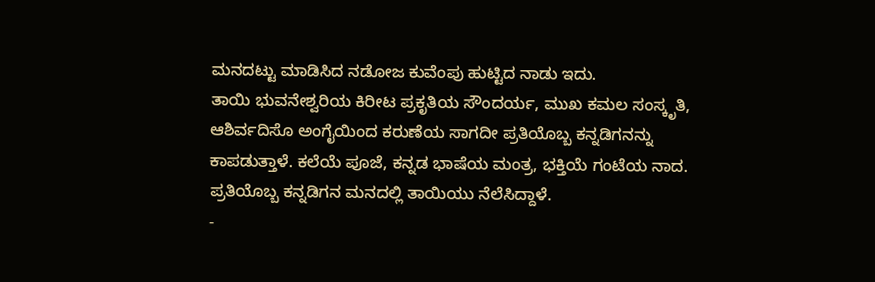ಮನದಟ್ಟು ಮಾಡಿಸಿದ ನಡೋಜ ಕುವೆಂಪು ಹುಟ್ಟಿದ ನಾಡು ಇದು.
ತಾಯಿ ಭುವನೇಶ್ವರಿಯ ಕಿರೀಟ ಪ್ರಕೃತಿಯ ಸೌಂದರ್ಯ, ಮುಖ ಕಮಲ ಸಂಸ್ಕೃತಿ, ಆಶಿರ್ವದಿಸೊ ಅಂಗೈಯಿಂದ ಕರುಣೆಯ ಸಾಗದೀ ಪ್ರತಿಯೊಬ್ಬ ಕನ್ನಡಿಗನನ್ನು ಕಾಪಡುತ್ತಾಳೆ. ಕಲೆಯೆ ಪೂಜೆ, ಕನ್ನಡ ಭಾಷೆಯ ಮಂತ್ರ, ಭಕ್ತಿಯೆ ಗಂಟೆಯ ನಾದ. ಪ್ರತಿಯೊಬ್ಬ ಕನ್ನಡಿಗನ ಮನದಲ್ಲಿ ತಾಯಿಯು ನೆಲೆಸಿದ್ದಾಳೆ.
-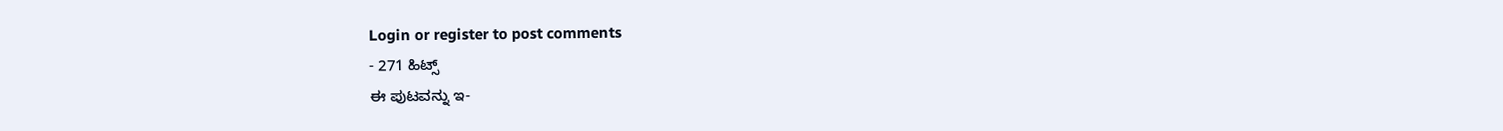Login or register to post comments
- 271 ಹಿಟ್ಸ್
ಈ ಪುಟವನ್ನು ಇ-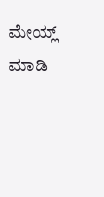ಮೇಯ್ಲ್ ಮಾಡಿ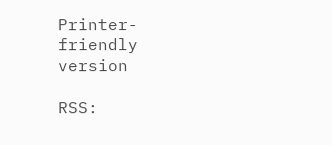Printer-friendly version

RSS: